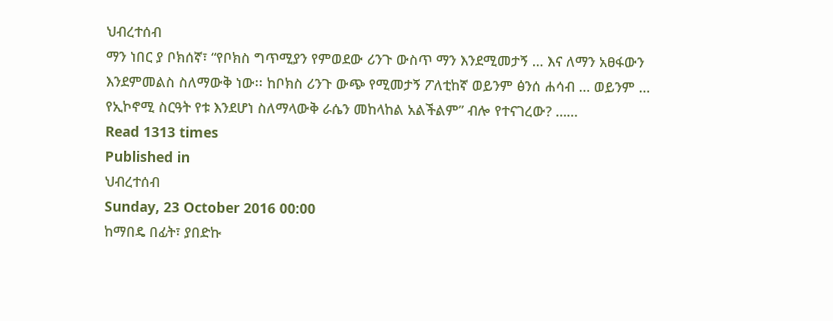ህብረተሰብ
ማን ነበር ያ ቦክሰኛ፣ “የቦክስ ግጥሚያን የምወደው ሪንጉ ውስጥ ማን እንደሚመታኝ … እና ለማን አፀፋውን እንደምመልስ ስለማውቅ ነው፡፡ ከቦክስ ሪንጉ ውጭ የሚመታኝ ፖለቲከኛ ወይንም ፅንሰ ሐሳብ … ወይንም … የኢኮኖሚ ስርዓት የቱ እንደሆነ ስለማላውቅ ራሴን መከላከል አልችልም” ብሎ የተናገረው? ……
Read 1313 times
Published in
ህብረተሰብ
Sunday, 23 October 2016 00:00
ከማበዴ በፊት፣ ያበድኩ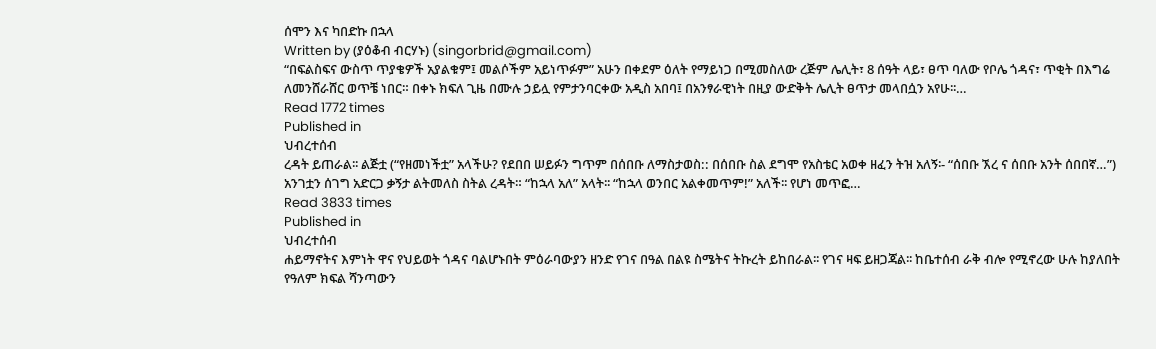ሰሞን እና ካበድኩ በኋላ
Written by (ያዕቆብ ብርሃኑ) (singorbrid@gmail.com)
“በፍልስፍና ውስጥ ጥያቄዎች አያልቁም፤ መልሶችም አይነጥፉም” አሁን በቀደም ዕለት የማይነጋ በሚመስለው ረጅም ሌሊት፣ 8 ሰዓት ላይ፣ ፀጥ ባለው የቦሌ ጎዳና፣ ጥቂት በእግሬ ለመንሸራሸር ወጥቼ ነበር። በቀኑ ክፍለ ጊዜ በሙሉ ኃይሏ የምታንባርቀው አዲስ አበባ፤ በአንፃራዊነት በዚያ ውድቅት ሌሊት ፀጥታ መላበሷን አየሁ፡፡…
Read 1772 times
Published in
ህብረተሰብ
ረዳት ይጠራል፡፡ ልጅቷ (“የዘመነችቷ” አላችሁ? የደበበ ሠይፉን ግጥም በሰበቡ ለማስታወስ:: በሰበቡ ስል ደግሞ የአስቴር አወቀ ዘፈን ትዝ አለኝ፡- “ሰበቡ ኧረ ና ሰበቡ አንት ሰበበኛ…”) አንገቷን ሰገግ አድርጋ ቃኝታ ልትመለስ ስትል ረዳት። “ከኋላ አለ” አላት፡፡ “ከኋላ ወንበር አልቀመጥም!” አለች፡፡ የሆነ መጥፎ…
Read 3833 times
Published in
ህብረተሰብ
ሐይማኖትና እምነት ዋና የህይወት ጎዳና ባልሆኑበት ምዕራባውያን ዘንድ የገና በዓል በልዩ ስሜትና ትኩረት ይከበራል፡፡ የገና ዛፍ ይዘጋጃል፡፡ ከቤተሰብ ራቅ ብሎ የሚኖረው ሁሉ ከያለበት የዓለም ክፍል ሻንጣውን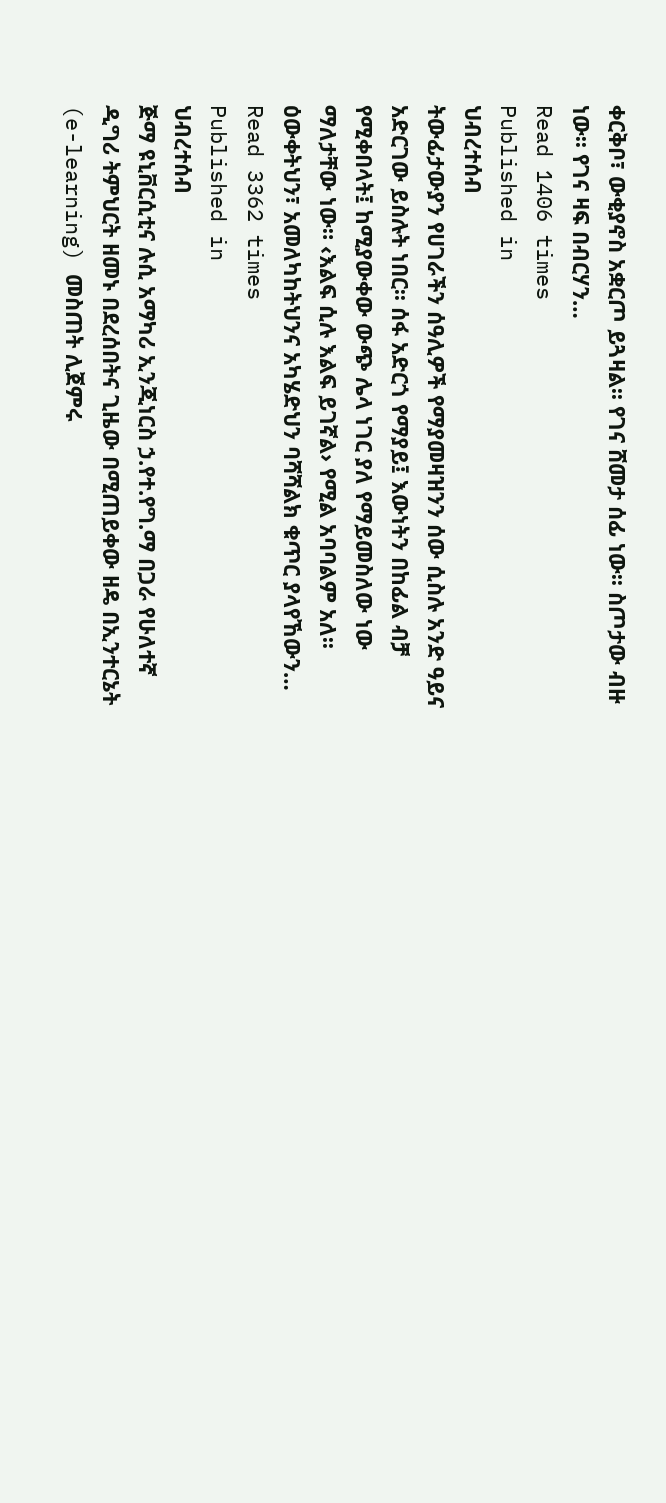ቀርቅቦ፣ ውቂያኖስ አቋርጦ ይጓዛል፡፡ የገና ሸመታ ሰፊ ነው፡፡ ስጦታው ብዙ ነው፡፡ የገና ዛፍ በብርሃን…
Read 1406 times
Published in
ህብረተሰብ
ትውፊታውያን የሀገራችን ሰዓሊዎች የማያመዛዝንን ሰው ሲስሉ አንድ ዓይና አድርገው ይስሉት ነበር፡፡ ሰፋ አድርጎ የማያይ፤ እውነትን በከፊል ብቻ የሚቀበላት፤ ከሚያውቀው ውጭ ሌላ ነገር ያለ የማይመስለው ነው ማለታቸው ነው። ‹እልፍ ሲሉ እልፍ ይገኛል› የሚል አባባልም አለ፡፡ ዕውቀትህን፣ አመለካከትህንና አካሄድህን ባሻሻልክ ቁጥር ያላየኸውን…
Read 3362 times
Published in
ህብረተሰብ
ጅማ ዩኒቨርሲቲና ሉሲ አማካሪ ኢንጂነርስ ኃ.የተ.የግ.ማ በጋራ የሁለተኛ ዲግሪ ትምህርት ዘመኑ በደረሰበትና ጊዜው በሚጠይቀው ዘዴ በኢንተርኔት (e-learning) መስጠት ሊጀምሩ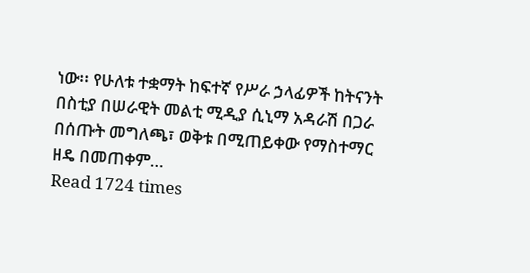ነው፡፡ የሁለቱ ተቋማት ከፍተኛ የሥራ ኃላፊዎች ከትናንት በስቲያ በሠራዊት መልቲ ሚዲያ ሲኒማ አዳራሽ በጋራ በሰጡት መግለጫ፣ ወቅቱ በሚጠይቀው የማስተማር ዘዴ በመጠቀም…
Read 1724 times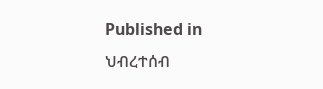Published in
ህብረተሰብ